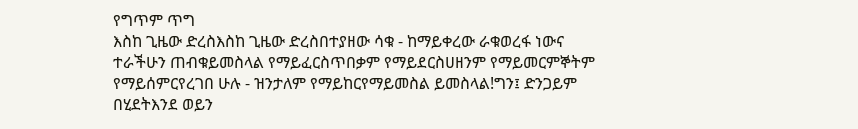የግጥም ጥግ
እስከ ጊዜው ድረስእስከ ጊዜው ድረስበተያዘው ሳቁ - ከማይቀረው ራቁወረፋ ነውና ተራችሁን ጠብቁይመስላል የማይፈርስጥበቃም የማይደርስሀዘንም የማይመርምኞትም የማይሰምርየረገበ ሁሉ - ዝንታለም የማይከርየማይመስል ይመስላል!ግን፤ ድንጋይም በሂደትእንደ ወይን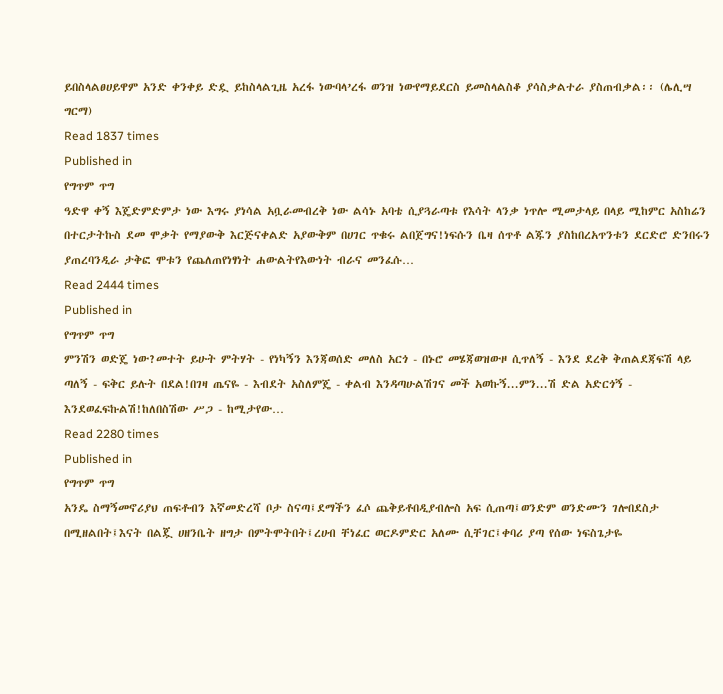ይበስላልፀሀይዋም አንድ ቀንቀይ ድዷ ይከስላልጊዜ አረፋ ነውባላ’ረፋ ወንዝ ነውየማይደርስ ይመስላልስቆ ያሳስቃልተራ ያስጠብቃል፡፡ (ሌሊሣ ግርማ)
Read 1837 times
Published in
የግጥም ጥግ
ዓድዋ ቀኝ እጄድምድምታ ነው እግሩ ያነሳል አቧራመብረቅ ነው ልሳኑ አባቴ ሲያጓራጣቱ የእሳት ላንቃ ነጥሎ ሚመታላይ በላይ ሚከምር አስከሬን በተርታትኩስ ደመ ሞቃት የማያውቅ እርጅናቀልድ አያውቅም በሀገር ጥቁሩ ልበጀግና!ነፍሱን ቤዛ ሰጥቶ ልጁን ያስከበረአጥንቱን ደርድሮ ድንበሩን ያጠረባንዲራ ታቅፎ ሞቱን የጨለጠየነፃነት ሐውልትየእውነት ብራና መንፈሱ…
Read 2444 times
Published in
የግጥም ጥግ
ምንሽን ወድጄ ነው?መተት ይሁት ምትሃት - የነካኝን እንጃወሰድ መለስ አርጎ - በኑሮ መሄጃወዝውዞ ሲጥለኝ - እንደ ደረቅ ቅጠልደጃፍሽ ላይ ጣለኝ - ፍቅር ይሉት በደል!በገዛ ጤናዬ - እብደት አስለምጄ - ቀልብ እንዳጣሁልሽገና መች አወኩኝ...ምን...ሽ ድል አድርጎኝ - እንደወፈፍኩልሽ!ከለበስሽው ሥጋ - ከሚታየው…
Read 2280 times
Published in
የግጥም ጥግ
አንዴ ስማኝመኖሪያህ ጠፍቶብን እኛመድረሻ ቦታ ስናጣ፤ደማችን ፈሶ ጨቅይቶበዲያብሎስ አፍ ሲጠጣ፤ወንድም ወንድሙን ገሎበደስታ በሚዘልበት፤እናት በልጇ ሀዘንቤት ዘግታ በምትሞትበት፤ረሀብ ቸነፈር ወርዶምድር አለሙ ሲቸገር፤ቀባሪ ያጣ የሰው ነፍስጌታዬ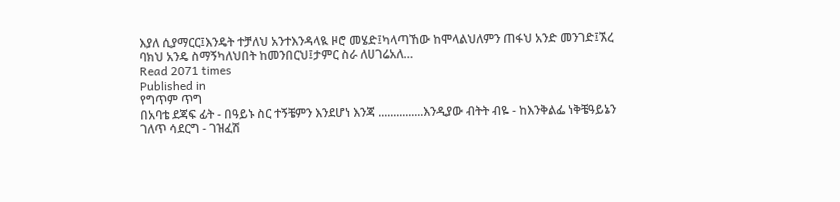እያለ ሲያማርር፤እንዴት ተቻለህ አንተእንዳላዪ ዞሮ መሄድ፤ካላጣኸው ከሞላልህለምን ጠፋህ አንድ መንገድ፤ኧረ ባክህ አንዴ ስማኝካለህበት ከመንበርህ፤ታምር ስራ ለሀገሬአለ…
Read 2071 times
Published in
የግጥም ጥግ
በአባቴ ደጃፍ ፊት - በዓይኑ ስር ተኝቼምን እንደሆነ እንጃ ...............እንዲያው ብትት ብዬ - ከእንቅልፌ ነቅቼዓይኔን ገለጥ ሳደርግ - ገዝፈሽ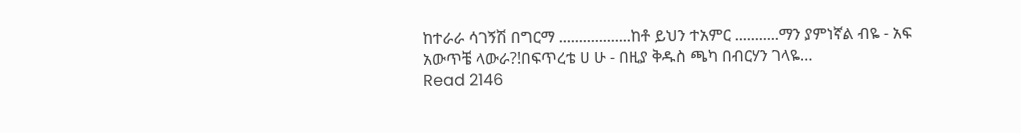ከተራራ ሳገኝሽ በግርማ ..................ከቶ ይህን ተአምር ...........ማን ያምነኛል ብዬ - አፍ አውጥቼ ላውራ?!በፍጥረቴ ሀ ሁ - በዚያ ቅዱስ ጫካ በብርሃን ገላዬ…
Read 2146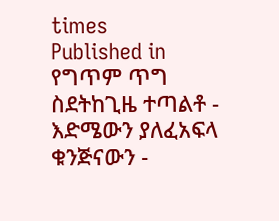times
Published in
የግጥም ጥግ
ስደትከጊዜ ተጣልቶ - እድሜውን ያለፈአፍላ ቁንጅናውን -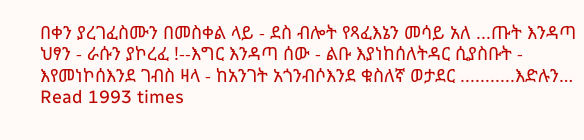በቀን ያረገፈስሙን በመስቀል ላይ - ደስ ብሎት የጻፈእኔን መሳይ አለ ...ጡት እንዳጣ ህፃን - ራሱን ያኮረፈ !--እግር እንዳጣ ሰው - ልቡ እያነከሰለትዳር ሲያስቡት - እየመነኮሰእንደ ገብስ ዛላ - ከአንገት አጎንብሶእንደ ቁስለኛ ወታደር ...........እድሉን…
Read 1993 times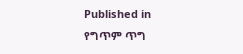Published in
የግጥም ጥግ